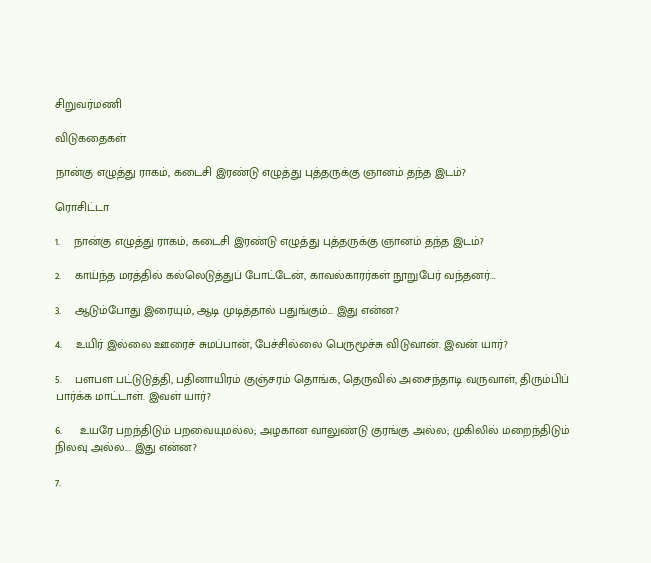சிறுவர்மணி

விடுகதைகள்

நான்கு எழுத்து ராகம், கடைசி இரண்டு எழுத்து புத்தருக்கு ஞானம் தந்த இடம்?

ரொசிட்டா

1.    நான்கு எழுத்து ராகம், கடைசி இரண்டு எழுத்து புத்தருக்கு ஞானம் தந்த இடம்?

2.    காய்ந்த மரத்தில் கல்லெடுத்துப் போட்டேன், காவல்காரர்கள் நூறுபேர் வந்தனர்...

3.    ஆடும்போது இரையும், ஆடி முடித்தால் பதுங்கும்... இது என்ன?

4.    உயிர் இல்லை ஊரைச் சுமப்பான், பேச்சில்லை பெருமூச்சு விடுவான். இவன் யார்?

5.    பளபள பட்டுடுத்தி, பதினாயிரம் குஞ்சரம் தொங்க, தெருவில் அசைந்தாடி வருவாள், திரும்பிப் பார்க்க மாட்டாள். இவள் யார்?

6.     உயரே பறந்திடும் பறவையுமல்ல; அழகான வாலுண்டு குரங்கு அல்ல; முகிலில் மறைந்திடும் நிலவு அல்ல... இது என்ன?

7.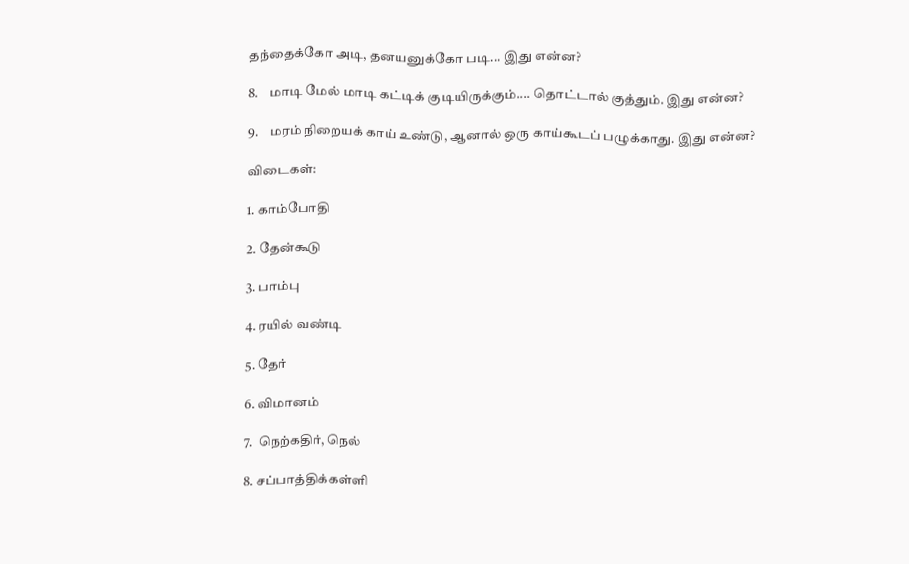தந்தைக்கோ அடி, தனயனுக்கோ படி... இது என்ன?

8.    மாடி மேல் மாடி கட்டிக் குடியிருக்கும்.... தொட்டால் குத்தும். இது என்ன?

9.    மரம் நிறையக் காய் உண்டு, ஆனால் ஒரு காய்கூடப் பழுக்காது. இது என்ன?

விடைகள்:

1. காம்போதி

2. தேன்கூடு

3. பாம்பு

4. ரயில் வண்டி

5. தேர்

6. விமானம்

7.  நெற்கதிர், நெல்

8. சப்பாத்திக்கள்ளி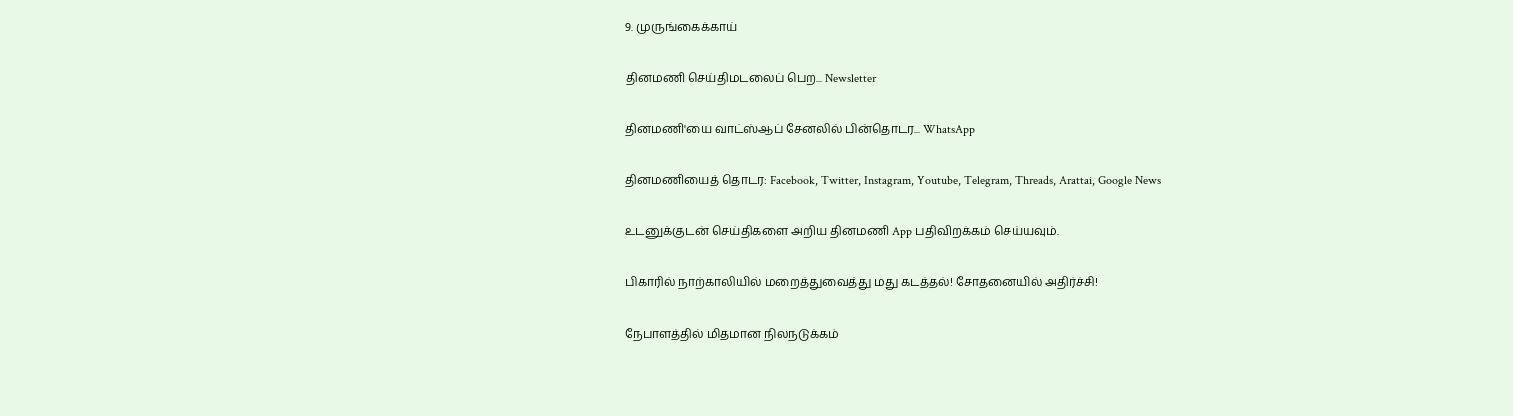9. முருங்கைக்காய்

தினமணி செய்திமடலைப் பெற... Newsletter

தினமணி'யை வாட்ஸ்ஆப் சேனலில் பின்தொடர... WhatsApp

தினமணியைத் தொடர: Facebook, Twitter, Instagram, Youtube, Telegram, Threads, Arattai, Google News

உடனுக்குடன் செய்திகளை அறிய தினமணி App பதிவிறக்கம் செய்யவும்.

பிகாரில் நாற்காலியில் மறைத்துவைத்து மது கடத்தல்! சோதனையில் அதிர்ச்சி!

நேபாளத்தில் மிதமான நிலநடுக்கம்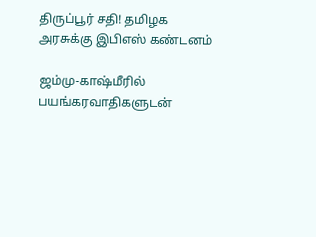திருப்பூர் சதி! தமிழக அரசுக்கு இபிஎஸ் கண்டனம்

ஜம்மு-காஷ்மீரில் பயங்கரவாதிகளுடன்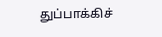துப்பாக்கிச்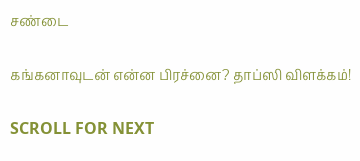சண்டை

கங்கனாவுடன் என்ன பிரச்னை? தாப்ஸி விளக்கம்!

SCROLL FOR NEXT